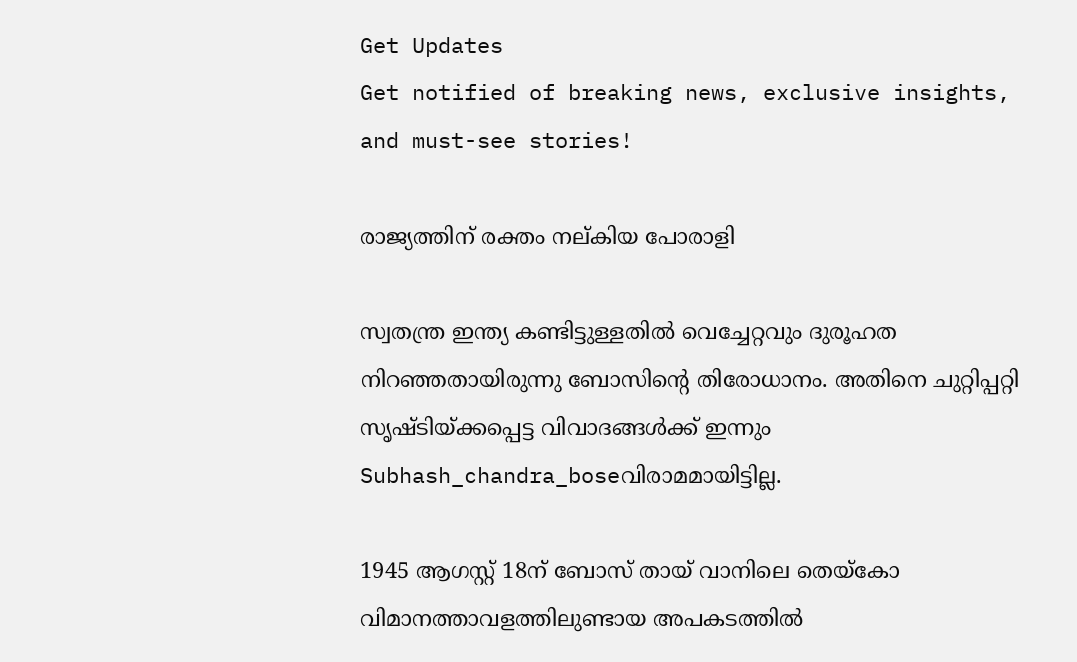Get Updates
Get notified of breaking news, exclusive insights, and must-see stories!

രാജ്യത്തിന് രക്തം നല്കിയ പോരാളി

സ്വതന്ത്ര ഇന്ത്യ കണ്ടിട്ടുള്ളതില്‍ വെച്ചേറ്റവും ദുരൂഹത നിറഞ്ഞതായിരുന്നു ബോസിന്റെ തിരോധാനം. അതിനെ ചുറ്റിപ്പറ്റി സൃഷ്ടിയ്‌ക്കപ്പെട്ട വിവാദങ്ങള്‍ക്ക്‌ ഇന്നും Subhash_chandra_boseവിരാമമായിട്ടില്ല.

1945 ആഗസ്റ്റ്‌ 18ന്‌ ബോസ്‌ തായ്‌ വാനിലെ തെയ്‌കോ വിമാനത്താവളത്തിലുണ്ടായ അപകടത്തില്‍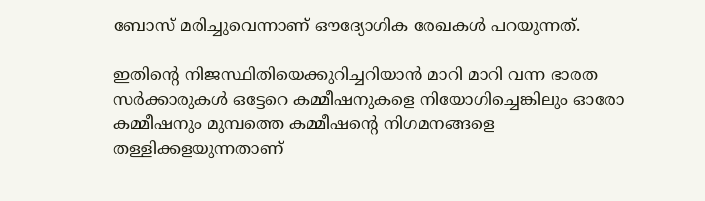ബോസ്‌ മരിച്ചുവെന്നാണ് ഔദ്യോഗിക രേഖകള്‍ പറയുന്നത്.

ഇതിന്റെ നിജസ്ഥിതിയെക്കുറിച്ചറിയാന്‍ മാറി മാറി വന്ന ഭാരത സര്‍ക്കാരുകള്‍ ഒട്ടേറെ കമ്മീഷനുകളെ നിയോഗിച്ചെങ്കിലും ഓരോ കമ്മീഷനും മുമ്പത്തെ കമ്മീഷന്റെ നിഗമനങ്ങളെ തള്ളിക്കളയുന്നതാണ്‌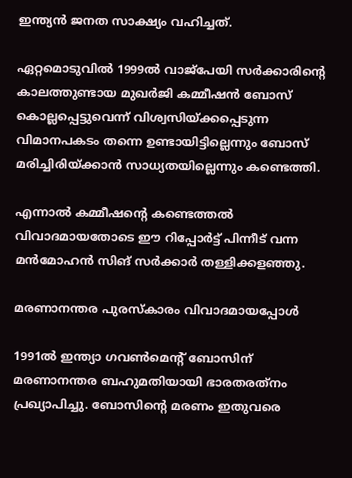ഇന്ത്യന്‍ ജനത സാക്ഷ്യം വഹിച്ചത്‌.

ഏറ്റമൊടുവില്‍ 1999ല്‍ വാജ്‌പേയി സര്‍ക്കാരിന്റെ കാലത്തുണ്ടായ മുഖര്‍ജി കമ്മീഷന്‍ ബോസ്‌ കൊല്ലപ്പെട്ടുവെന്ന്‌ വിശ്വസിയ്‌ക്കപ്പെടുന്ന വിമാനപകടം തന്നെ ഉണ്ടായിട്ടില്ലെന്നും ബോസ്‌ മരിച്ചിരിയ്‌ക്കാന്‍ സാധ്യതയില്ലെന്നും കണ്ടെത്തി.

എന്നാല്‍ കമ്മീഷന്റെ കണ്ടെത്തല്‍ വിവാദമായതോടെ ഈ റിപ്പോര്‍ട്ട്‌ പിന്നീട്‌ വന്ന മന്‍മോഹന്‍ സിങ്‌ സര്‍ക്കാര്‍ തള്ളിക്കളഞ്ഞു.

മരണാനന്തര പുരസ്കാരം വിവാദമായപ്പോള്‍

1991ല്‍ ഇന്ത്യാ ഗവണ്‍മെന്റ്‌ ബോസിന്‌ മരണാനന്തര ബഹുമതിയായി ഭാരതരത്‌നം പ്രഖ്യാപിച്ചു. ബോസിന്റെ മരണം ഇതുവരെ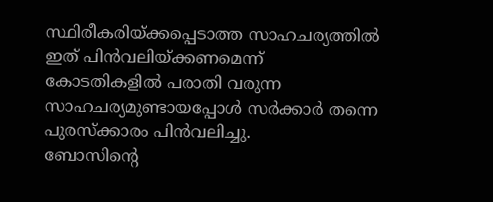സ്ഥിരീകരിയ്‌ക്കപ്പെടാത്ത സാഹചര്യത്തില്‍ ഇത്‌ പിന്‍വലിയ്‌ക്കണമെന്ന്‌ കോടതികളില്‍ പരാതി വരുന്ന സാഹചര്യമുണ്ടായപ്പോള്‍ സര്‍ക്കാര്‍ തന്നെ പുരസ്‌ക്കാരം പിന്‍വലിച്ചു.
ബോസിന്റെ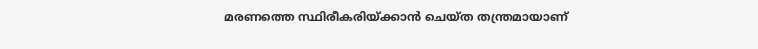മരണത്തെ സ്ഥിരീകരിയ്‌ക്കാന്‍ ചെയ്‌ത തന്ത്രമായാണ്‌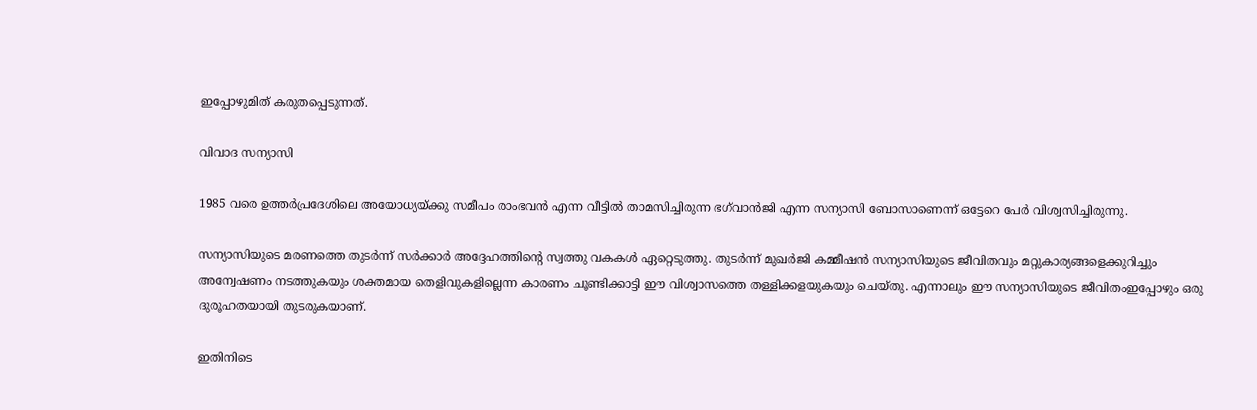ഇപ്പോഴുമിത്‌ കരുതപ്പെടുന്നത്‌.

വിവാദ സന്യാസി

1985 വരെ ഉത്തര്‍പ്രദേശിലെ അയോധ്യയ്‌ക്കു സമീപം രാംഭവന്‍ എന്ന വീട്ടില്‍ താമസിച്ചിരുന്ന ഭഗ്‌വാന്‍ജി എന്ന സന്യാസി ബോസാണെന്ന്‌ ഒട്ടേറെ പേര്‍ വിശ്വസിച്ചിരുന്നു.

സന്യാസിയുടെ മരണത്തെ തുടര്‍ന്ന്‌ സര്‍ക്കാര്‍ അദ്ദേഹത്തിന്റെ സ്വത്തു വകകള്‍ ഏറ്റെടുത്തു. തുടര്‍ന്ന്‌ മുഖര്‍ജി കമ്മീഷന്‍ സന്യാസിയുടെ ജീവിതവും മറ്റുകാര്യങ്ങളെക്കുറിച്ചും അന്വേഷണം നടത്തുകയും ശക്തമായ തെളിവുകളില്ലെന്ന കാരണം ചൂണ്ടിക്കാട്ടി ഈ വിശ്വാസത്തെ തള്ളിക്കളയുകയും ചെയ്‌തു. എന്നാലും ഈ സന്യാസിയുടെ ജീവിതംഇപ്പോഴും ഒരു ദുരൂഹതയായി തുടരുകയാണ്‌.

ഇതിനിടെ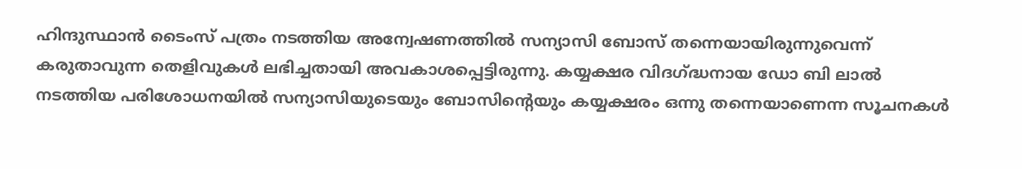ഹിന്ദുസ്ഥാന്‍ ടൈംസ്‌ പത്രം നടത്തിയ അന്വേഷണത്തില്‍ സന്യാസി ബോസ്‌ തന്നെയായിരുന്നുവെന്ന്‌ കരുതാവുന്ന തെളിവുകള്‍ ലഭിച്ചതായി അവകാശപ്പെട്ടിരുന്നു. കയ്യക്ഷര വിദഗ്‌ദ്ധനായ ഡോ ബി ലാല്‍ നടത്തിയ പരിശോധനയില്‍ സന്യാസിയുടെയും ബോസിന്റെയും കയ്യക്ഷരം ഒന്നു തന്നെയാണെന്ന സൂചനകള്‍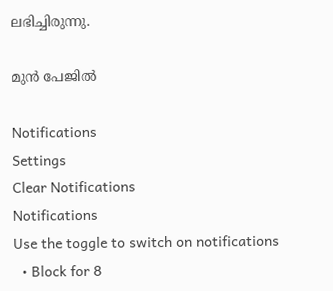ലഭിച്ചിരുന്നു.

മുന്‍ പേജില്‍

Notifications
Settings
Clear Notifications
Notifications
Use the toggle to switch on notifications
  • Block for 8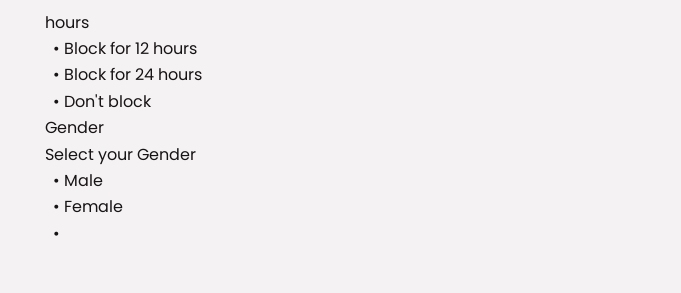hours
  • Block for 12 hours
  • Block for 24 hours
  • Don't block
Gender
Select your Gender
  • Male
  • Female
  •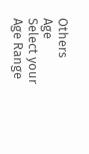Others
Age
Select your Age Range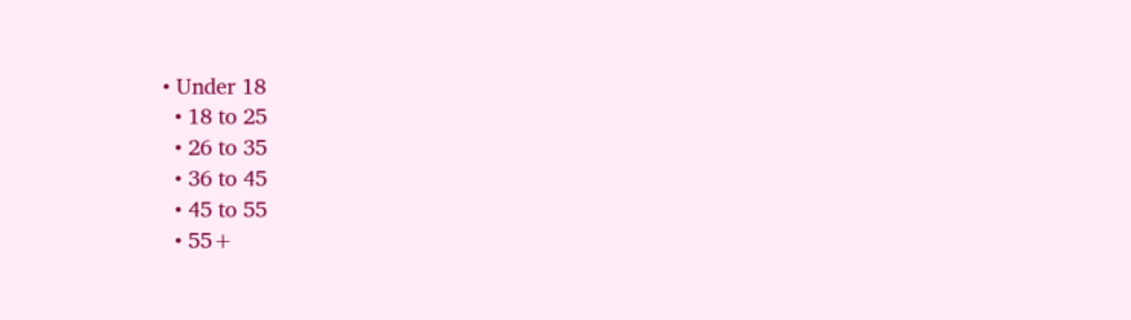• Under 18
  • 18 to 25
  • 26 to 35
  • 36 to 45
  • 45 to 55
  • 55+